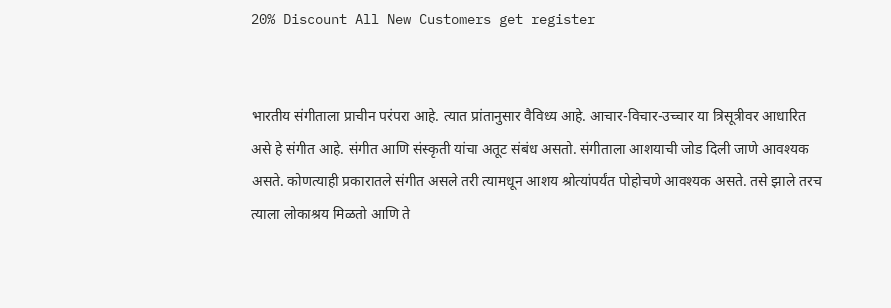20% Discount All New Customers get register


भारतीय संगीताला प्राचीन परंपरा आहे. त्यात प्रांतानुसार वैविध्य आहे. आचार-विचार-उच्चार या त्रिसूत्रीवर आधारित असे हे संगीत आहे. संगीत आणि संस्कृती यांचा अतूट संबंध असतो. संगीताला आशयाची जोड दिली जाणे आवश्यक असते. कोणत्याही प्रकारातले संगीत असले तरी त्यामधून आशय श्रोत्यांपर्यंत पोहोचणे आवश्यक असते. तसे झाले तरच त्याला लोकाश्रय मिळतो आणि ते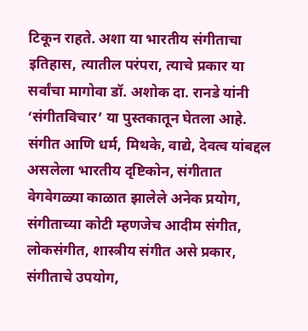टिकून राहते. अशा या भारतीय संगीताचा इतिहास, त्यातील परंपरा, त्याचे प्रकार या सर्वांचा मागोवा डॉ. अशोक दा. रानडे यांनी ‘संगीतविचार’ या पुस्तकातून घेतला आहे. संगीत आणि धर्म, मिथके, वाद्ये, देवत्व यांबद्दल असलेला भारतीय दृष्टिकोन, संगीतात वेगवेगळ्या काळात झालेले अनेक प्रयोग, संगीताच्या कोटी म्हणजेच आदीम संगीत, लोकसंगीत, शास्त्रीय संगीत असे प्रकार, संगीताचे उपयोग,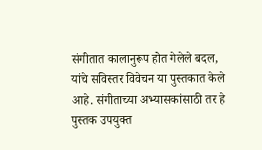संगीतात कालानुरूप होत गेलेले बदल, यांचे सविस्तर विवेचन या पुस्तकात केले आहे. संगीताच्या अभ्यासकांसाठी तर हे पुस्तक उपयुक्त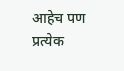आहेच पण प्रत्येक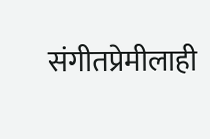संगीतप्रेमीलाही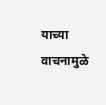याच्या वाचनामुळे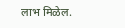लाभ मिळेल.